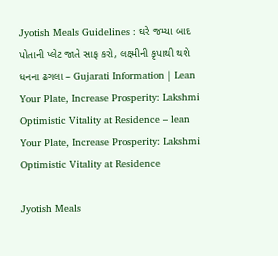Jyotish Meals Guidelines : ઘરે જમ્યા બાદ પોતાની પ્લેટ જાતે સાફ કરો, લક્ષ્મીની કૃપાથી થશે ધનના ઢગલા – Gujarati Information | Lean Your Plate, Increase Prosperity: Lakshmi Optimistic Vitality at Residence – lean Your Plate, Increase Prosperity: Lakshmi Optimistic Vitality at Residence

Jyotish Meals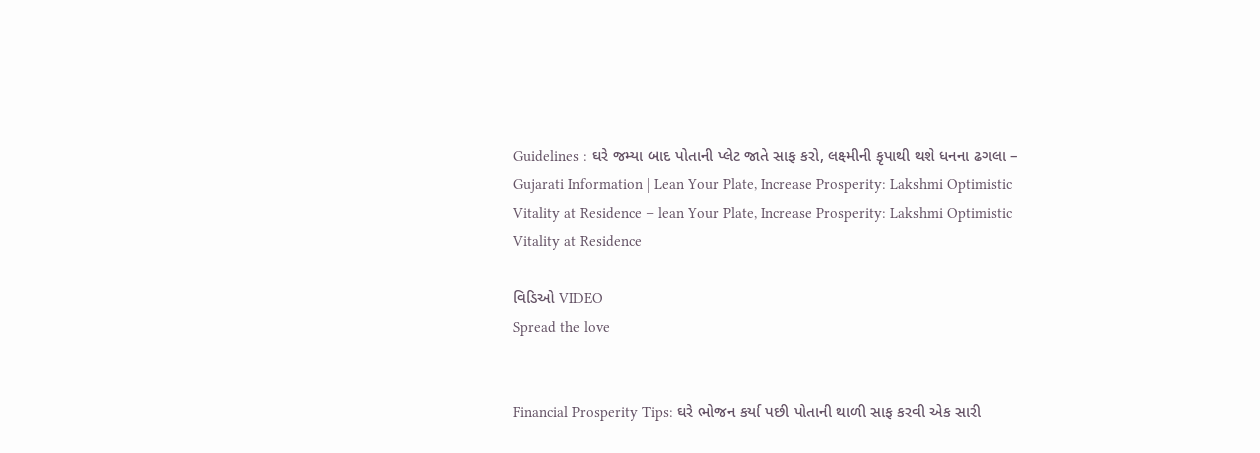Guidelines : ઘરે જમ્યા બાદ પોતાની પ્લેટ જાતે સાફ કરો, લક્ષ્મીની કૃપાથી થશે ધનના ઢગલા – Gujarati Information | Lean Your Plate, Increase Prosperity: Lakshmi Optimistic Vitality at Residence – lean Your Plate, Increase Prosperity: Lakshmi Optimistic Vitality at Residence

વિડિઓ VIDEO
Spread the love


Financial Prosperity Tips: ઘરે ભોજન કર્યા પછી પોતાની થાળી સાફ કરવી એક સારી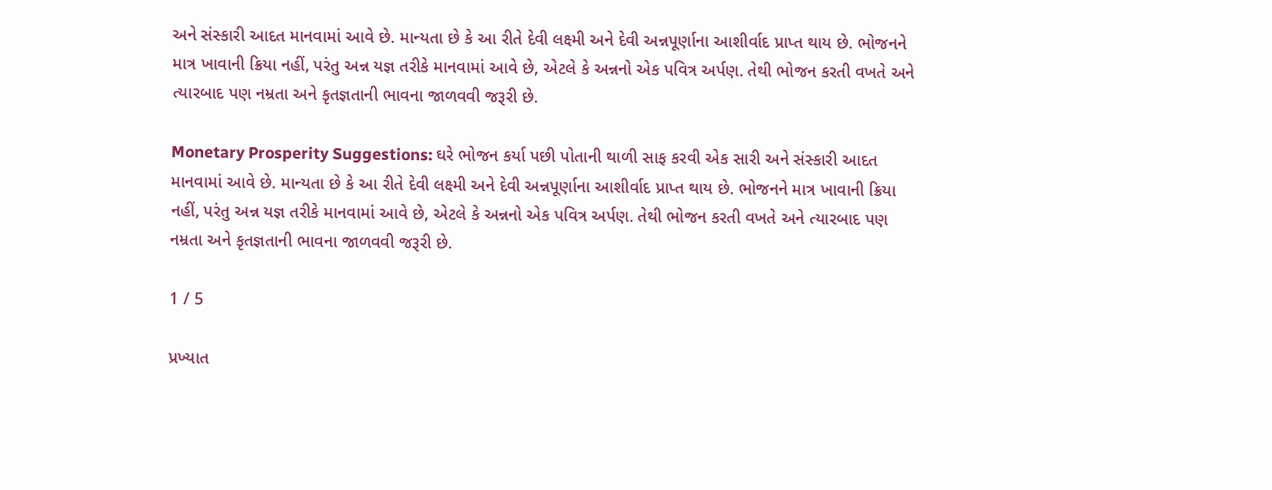અને સંસ્કારી આદત માનવામાં આવે છે. માન્યતા છે કે આ રીતે દેવી લક્ષ્મી અને દેવી અન્નપૂર્ણાના આશીર્વાદ પ્રાપ્ત થાય છે. ભોજનને માત્ર ખાવાની ક્રિયા નહીં, પરંતુ અન્ન યજ્ઞ તરીકે માનવામાં આવે છે, એટલે કે અન્નનો એક પવિત્ર અર્પણ. તેથી ભોજન કરતી વખતે અને ત્યારબાદ પણ નમ્રતા અને કૃતજ્ઞતાની ભાવના જાળવવી જરૂરી છે.

Monetary Prosperity Suggestions: ઘરે ભોજન કર્યા પછી પોતાની થાળી સાફ કરવી એક સારી અને સંસ્કારી આદત માનવામાં આવે છે. માન્યતા છે કે આ રીતે દેવી લક્ષ્મી અને દેવી અન્નપૂર્ણાના આશીર્વાદ પ્રાપ્ત થાય છે. ભોજનને માત્ર ખાવાની ક્રિયા નહીં, પરંતુ અન્ન યજ્ઞ તરીકે માનવામાં આવે છે, એટલે કે અન્નનો એક પવિત્ર અર્પણ. તેથી ભોજન કરતી વખતે અને ત્યારબાદ પણ નમ્રતા અને કૃતજ્ઞતાની ભાવના જાળવવી જરૂરી છે.

1 / 5

પ્રખ્યાત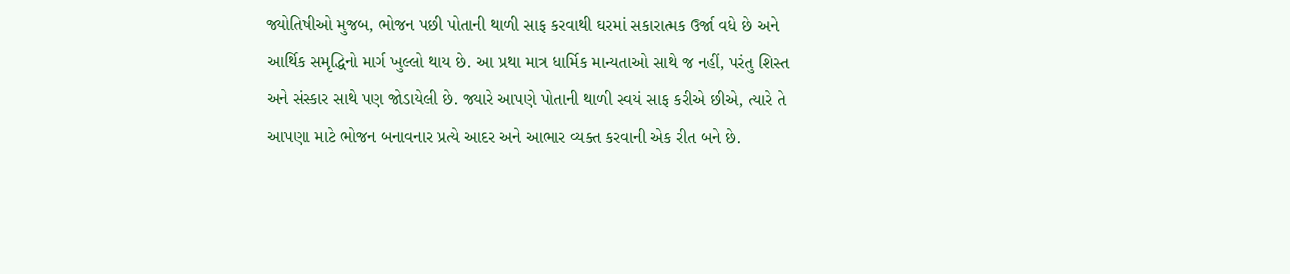જ્યોતિષીઓ મુજબ, ભોજન પછી પોતાની થાળી સાફ કરવાથી ઘરમાં સકારાત્મક ઉર્જા વધે છે અને આર્થિક સમૃદ્ધિનો માર્ગ ખુલ્લો થાય છે. આ પ્રથા માત્ર ધાર્મિક માન્યતાઓ સાથે જ નહીં, પરંતુ શિસ્ત અને સંસ્કાર સાથે પણ જોડાયેલી છે. જ્યારે આપણે પોતાની થાળી સ્વયં સાફ કરીએ છીએ, ત્યારે તે આપણા માટે ભોજન બનાવનાર પ્રત્યે આદર અને આભાર વ્યક્ત કરવાની એક રીત બને છે.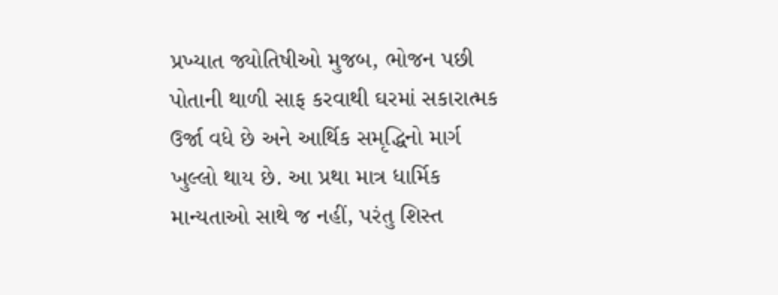પ્રખ્યાત જ્યોતિષીઓ મુજબ, ભોજન પછી પોતાની થાળી સાફ કરવાથી ઘરમાં સકારાત્મક ઉર્જા વધે છે અને આર્થિક સમૃદ્ધિનો માર્ગ ખુલ્લો થાય છે. આ પ્રથા માત્ર ધાર્મિક માન્યતાઓ સાથે જ નહીં, પરંતુ શિસ્ત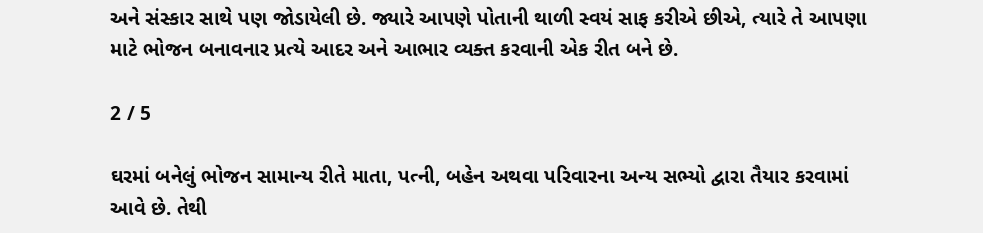અને સંસ્કાર સાથે પણ જોડાયેલી છે. જ્યારે આપણે પોતાની થાળી સ્વયં સાફ કરીએ છીએ, ત્યારે તે આપણા માટે ભોજન બનાવનાર પ્રત્યે આદર અને આભાર વ્યક્ત કરવાની એક રીત બને છે.

2 / 5

ઘરમાં બનેલું ભોજન સામાન્ય રીતે માતા, પત્ની, બહેન અથવા પરિવારના અન્ય સભ્યો દ્વારા તૈયાર કરવામાં આવે છે. તેથી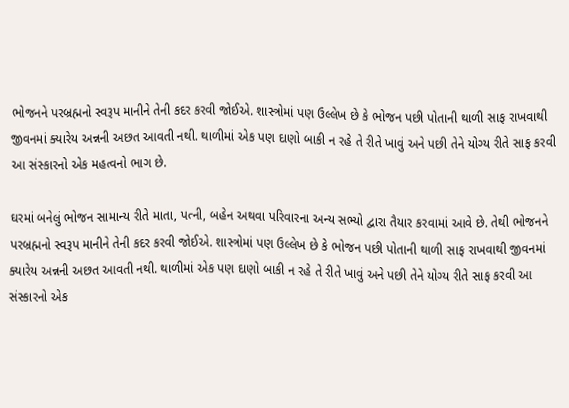ભોજનને પરબ્રહ્મનો સ્વરૂપ માનીને તેની કદર કરવી જોઈએ. શાસ્ત્રોમાં પણ ઉલ્લેખ છે કે ભોજન પછી પોતાની થાળી સાફ રાખવાથી જીવનમાં ક્યારેય અન્નની અછત આવતી નથી. થાળીમાં એક પણ દાણો બાકી ન રહે તે રીતે ખાવું અને પછી તેને યોગ્ય રીતે સાફ કરવી આ સંસ્કારનો એક મહત્વનો ભાગ છે.

ઘરમાં બનેલું ભોજન સામાન્ય રીતે માતા, પત્ની, બહેન અથવા પરિવારના અન્ય સભ્યો દ્વારા તૈયાર કરવામાં આવે છે. તેથી ભોજનને પરબ્રહ્મનો સ્વરૂપ માનીને તેની કદર કરવી જોઈએ. શાસ્ત્રોમાં પણ ઉલ્લેખ છે કે ભોજન પછી પોતાની થાળી સાફ રાખવાથી જીવનમાં ક્યારેય અન્નની અછત આવતી નથી. થાળીમાં એક પણ દાણો બાકી ન રહે તે રીતે ખાવું અને પછી તેને યોગ્ય રીતે સાફ કરવી આ સંસ્કારનો એક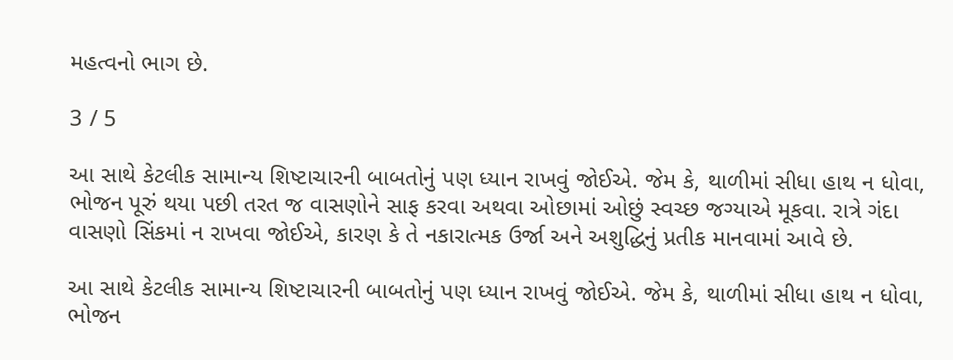મહત્વનો ભાગ છે.

3 / 5

આ સાથે કેટલીક સામાન્ય શિષ્ટાચારની બાબતોનું પણ ધ્યાન રાખવું જોઈએ. જેમ કે, થાળીમાં સીધા હાથ ન ધોવા, ભોજન પૂરું થયા પછી તરત જ વાસણોને સાફ કરવા અથવા ઓછામાં ઓછું સ્વચ્છ જગ્યાએ મૂકવા. રાત્રે ગંદા વાસણો સિંકમાં ન રાખવા જોઈએ, કારણ કે તે નકારાત્મક ઉર્જા અને અશુદ્ધિનું પ્રતીક માનવામાં આવે છે.

આ સાથે કેટલીક સામાન્ય શિષ્ટાચારની બાબતોનું પણ ધ્યાન રાખવું જોઈએ. જેમ કે, થાળીમાં સીધા હાથ ન ધોવા, ભોજન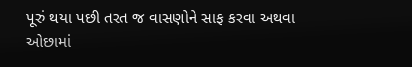પૂરું થયા પછી તરત જ વાસણોને સાફ કરવા અથવા ઓછામાં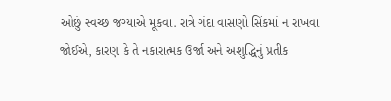ઓછું સ્વચ્છ જગ્યાએ મૂકવા. રાત્રે ગંદા વાસણો સિંકમાં ન રાખવા જોઈએ, કારણ કે તે નકારાત્મક ઉર્જા અને અશુદ્ધિનું પ્રતીક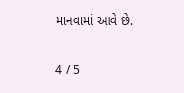માનવામાં આવે છે.

4 / 5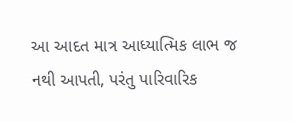આ આદત માત્ર આધ્યાત્મિક લાભ જ નથી આપતી, પરંતુ પારિવારિક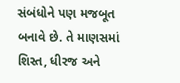સંબંધોને પણ મજબૂત બનાવે છે. તે માણસમાં શિસ્ત, ધીરજ અને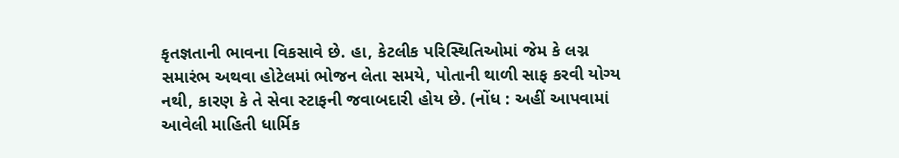કૃતજ્ઞતાની ભાવના વિકસાવે છે. હા, કેટલીક પરિસ્થિતિઓમાં જેમ કે લગ્ન સમારંભ અથવા હોટેલમાં ભોજન લેતા સમયે, પોતાની થાળી સાફ કરવી યોગ્ય નથી, કારણ કે તે સેવા સ્ટાફની જવાબદારી હોય છે. (નોંધ : અહીં આપવામાં આવેલી માહિતી ધાર્મિક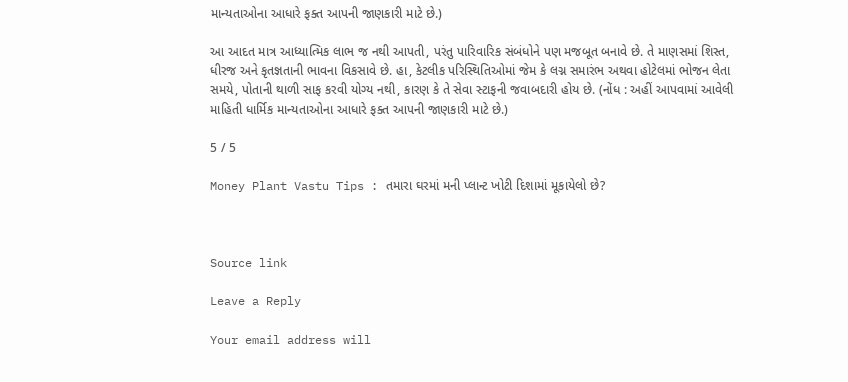માન્યતાઓના આધારે ફક્ત આપની જાણકારી માટે છે.)

આ આદત માત્ર આધ્યાત્મિક લાભ જ નથી આપતી, પરંતુ પારિવારિક સંબંધોને પણ મજબૂત બનાવે છે. તે માણસમાં શિસ્ત, ધીરજ અને કૃતજ્ઞતાની ભાવના વિકસાવે છે. હા, કેટલીક પરિસ્થિતિઓમાં જેમ કે લગ્ન સમારંભ અથવા હોટેલમાં ભોજન લેતા સમયે, પોતાની થાળી સાફ કરવી યોગ્ય નથી, કારણ કે તે સેવા સ્ટાફની જવાબદારી હોય છે. (નોંધ : અહીં આપવામાં આવેલી માહિતી ધાર્મિક માન્યતાઓના આધારે ફક્ત આપની જાણકારી માટે છે.)

5 / 5

Money Plant Vastu Tips : તમારા ઘરમાં મની પ્લાન્ટ ખોટી દિશામાં મૂકાયેલો છે?



Source link

Leave a Reply

Your email address will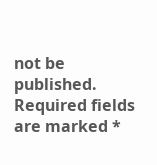not be published. Required fields are marked *